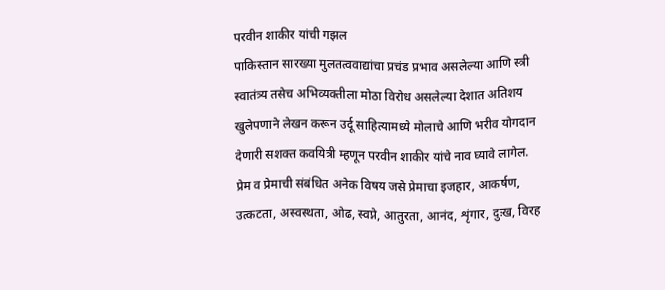परवीन शाकीर यांची गझल
पाकिस्तान सारख्या मुलतत्ववाद्यांचा प्रचंड प्रभाव असलेल्या आणि स्त्री स्वातंत्र्य तसेच अभिव्यक्तीला मोठा विरोध असलेल्या देशात अतिशय खुलेपणाने लेखन करून उर्दू साहित्यामध्ये मोलाचे आणि भरीव योगदान देणारी सशक्त कवयित्री म्हणून परवीन शाकीर यांचे नाव घ्यावे लागेल. प्रेम व प्रेमाची संबंधित अनेक विषय जसे प्रेमाचा इजहार, आकर्षण, उत्कटता, अस्वस्थता, ओढ, स्वप्ने, आतुरता, आनंद, शृंगार, दुःख, विरह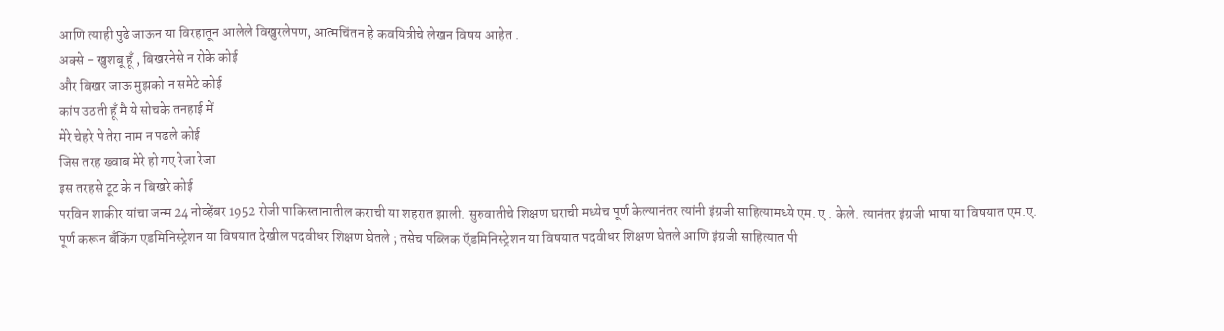आणि त्याही पुढे जाऊन या विरहातून आलेले विखुरलेपण, आत्मचिंतन हे कवयित्रीचे लेखन विषय आहेत .
अक्से - खुशबू हूँ , बिखरनेसे न रोके कोई
और बिखर जाऊ मुझको न समेटे कोई
कांप उठती हूँ मै ये सोचके तनहाई में
मेरे चेहरे पे तेरा नाम न पढले कोई
जिस तरह ख्वाब मेरे हो गए रेजा रेजा
इस तरहसे टूट के न बिखरे कोई
परविन शाकीर यांचा जन्म 24 नोव्हेंबर 1952 रोजी पाकिस्तानातील कराची या शहरात झाली. सुरुवातीचे शिक्षण घराची मध्येच पूर्ण केल्यानंतर त्यांनी इंग्रजी साहित्यामध्ये एम. ए . केले. त्यानंतर इंग्रजी भाषा या विषयात एम.ए. पूर्ण करून बँकिंग एडमिनिस्ट्रेशन या विषयात देखील पदवीधर शिक्षण घेतले ; तसेच पब्लिक ऍडमिनिस्ट्रेशन या विषयात पदवीधर शिक्षण घेतले आणि इंग्रजी साहित्यात पी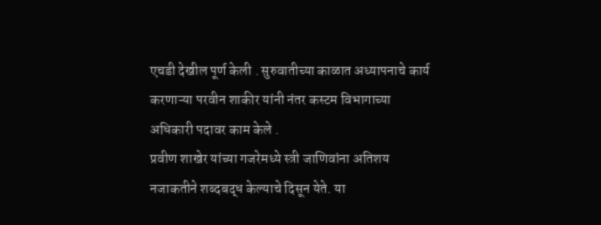एचडी देखील पूर्ण केली . सुरुवातीच्या काळात अध्यापनाचे कार्य करणाऱ्या परवीन शाकीर यांनी नंतर कस्टम विभागाच्या अधिकारी पदावर काम केले .
प्रवीण शाखेर यांच्या गजरेमध्ये स्त्री जाणिवांना अतिशय नजाकतीने शब्दबद्ध केल्याचे दिसून येते. या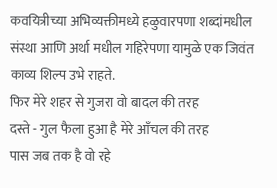कवयित्रीच्या अभिव्यक्तीमध्ये हळुवारपणा शब्दांमधील संस्था आणि अर्था मधील गहिरेपणा यामुळे एक जिवंत काव्य शिल्प उभे राहते.
फिर मेरे शहर से गुजरा वो बादल की तरह
दस्ते - गुल फैला हुआ है मेरे आँचल की तरह
पास जब तक है वो रहे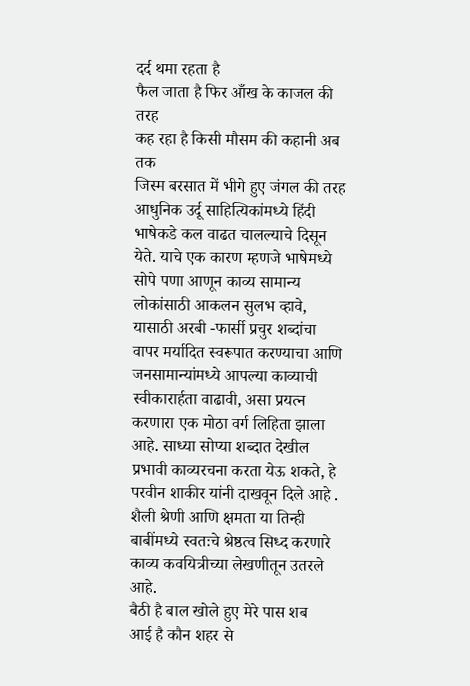दर्द थमा रहता है
फैल जाता है फिर आँख के काजल की तरह
कह रहा है किसी मौसम की कहानी अब तक
जिस्म बरसात में भीगे हुए जंगल की तरह
आधुनिक उर्दू साहित्यिकांमध्ये हिंदी भाषेकडे कल वाढत चालल्याचे दिसून येते. याचे एक कारण म्हणजे भाषेमध्ये सोपे पणा आणून काव्य सामान्य लोकांसाठी आकलन सुलभ व्हावे, यासाठी अरबी -फार्सी प्रचुर शब्दांचा वापर मर्यादित स्वरूपात करण्याचा आणि जनसामान्यांमध्ये आपल्या काव्याची स्वीकारार्हता वाढावी, असा प्रयत्न करणारा एक मोठा वर्ग लिहिता झाला आहे. साध्या सोप्या शब्दात देखील प्रभावी काव्यरचना करता येऊ शकते, हे परवीन शाकीर यांनी दाखवून दिले आहे . शैली श्रेणी आणि क्षमता या तिन्ही बाबींमध्ये स्वतःचे श्रेष्ठत्व सिध्द करणारे काव्य कवयित्रीच्या लेखणीतून उतरले आहे.
बैठी है बाल खोले हुए मेरे पास शब
आई है कौन शहर से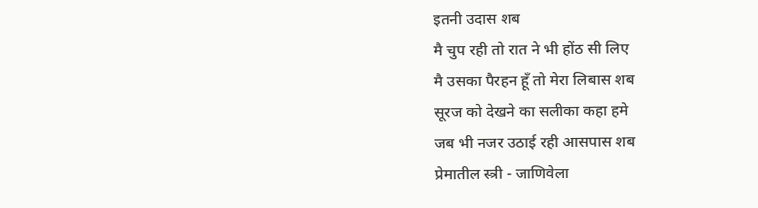इतनी उदास शब
मै चुप रही तो रात ने भी होंठ सी लिए
मै उसका पैरहन हूँ तो मेरा लिबास शब
सूरज को देखने का सलीका कहा हमे
जब भी नजर उठाई रही आसपास शब
प्रेमातील स्त्री - जाणिवेला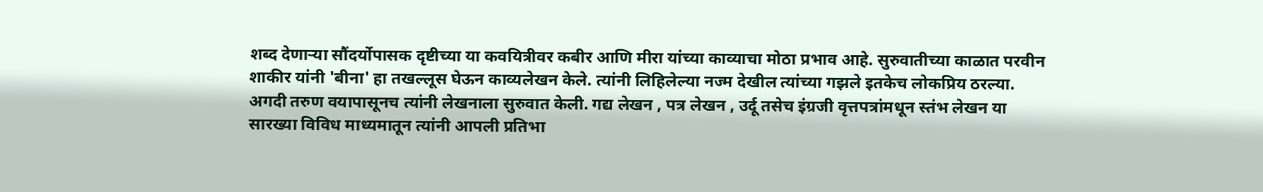शब्द देणाऱ्या सौंदर्योपासक दृष्टीच्या या कवयित्रीवर कबीर आणि मीरा यांच्या काव्याचा मोठा प्रभाव आहे. सुरुवातीच्या काळात परवीन शाकीर यांनी 'बीना' हा तखल्लूस घेऊन काव्यलेखन केले. त्यांनी लिहिलेल्या नज्म देखील त्यांच्या गझले इतकेच लोकप्रिय ठरल्या. अगदी तरुण वयापासूनच त्यांनी लेखनाला सुरुवात केली. गद्य लेखन , पत्र लेखन , उर्दू तसेच इंग्रजी वृत्तपत्रांमधून स्तंभ लेखन या सारख्या विविध माध्यमातून त्यांनी आपली प्रतिभा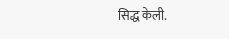सिद्ध केली.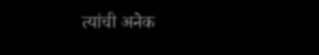त्यांची अनेक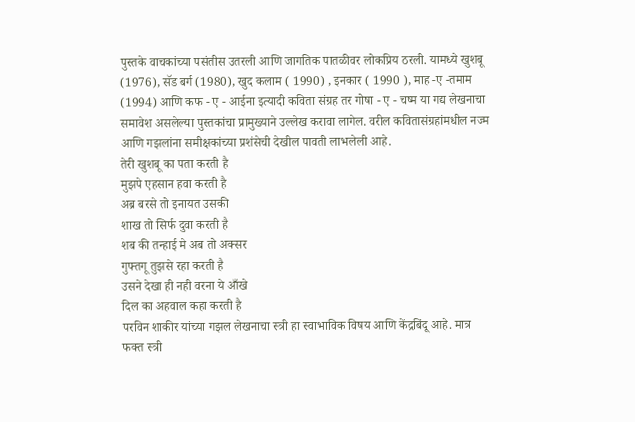पुस्तके वाचकांच्या पसंतीस उतरली आणि जागतिक पातळीवर लोकप्रिय ठरली. यामध्ये खुशबू (1976), सॅड बर्ग (1980), खुद कलाम ( 1990) , इनकार ( 1990 ), माह -ए -तमाम (1994) आणि कफ - ए - आईना इत्यादी कविता संग्रह तर गोषा - ए - चष्म या गद्य लेखनाचा समावेश असलेल्या पुस्तकांचा प्रामुख्याने उल्लेख करावा लागेल. वरील कवितासंग्रहांमधील नज्म आणि गझलांना समीक्षकांच्या प्रशंसेची देखील पावती लाभलेली आहे.
तेरी खुशबू का पता करती है
मुझपे एहसान हवा करती है
अब्र बरसे तो इनायत उसकी
शाख तो सिर्फ दुवा करती है
शब की तन्हाई मे अब तो अक्सर
गुफ्तगू तुझसे रहा करती है
उसने देखा ही नही वरना ये आँखे
दिल का अहवाल कहा करती है
परविन शाकीर यांच्या गझल लेखनाचा स्त्री हा स्वाभाविक विषय आणि केंद्रबिंदू आहे. मात्र फक्त स्त्री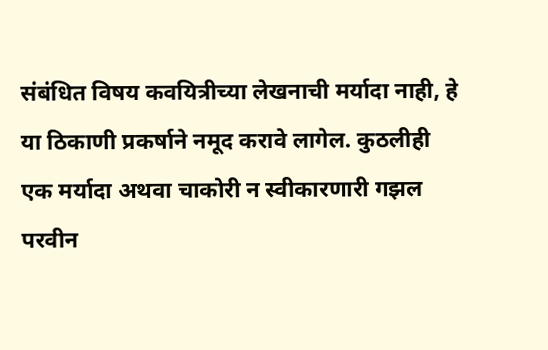संबंधित विषय कवयित्रीच्या लेखनाची मर्यादा नाही, हे या ठिकाणी प्रकर्षाने नमूद करावे लागेल. कुठलीही एक मर्यादा अथवा चाकोरी न स्वीकारणारी गझल परवीन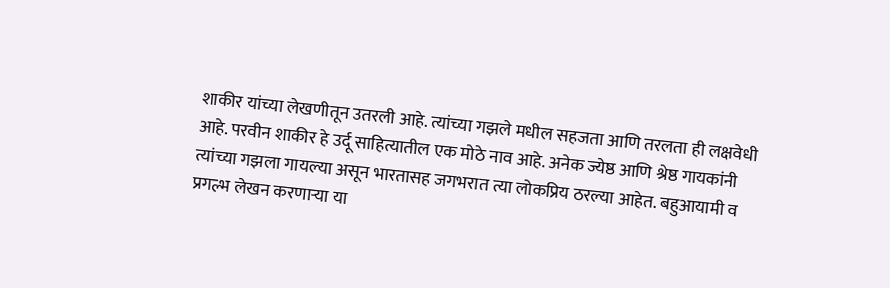शाकीर यांच्या लेखणीतून उतरली आहे. त्यांच्या गझले मधील सहजता आणि तरलता ही लक्षवेधी आहे. परवीन शाकीर हे उर्दू साहित्यातील एक मोठे नाव आहे. अनेक ज्येष्ठ आणि श्रेष्ठ गायकांनी त्यांच्या गझला गायल्या असून भारतासह जगभरात त्या लोकप्रिय ठरल्या आहेत. बहुआयामी व प्रगल्भ लेखन करणाऱ्या या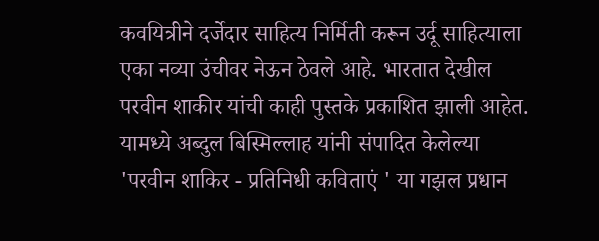कवयित्रीने दर्जेदार साहित्य निर्मिती करून उर्दू साहित्याला एका नव्या उंचीवर नेऊन ठेवले आहे. भारतात देखील परवीन शाकीर यांची काही पुस्तके प्रकाशित झाली आहेत. यामध्ये अब्दुल बिस्मिल्लाह यांनी संपादित केलेल्या 'परवीन शाकिर - प्रतिनिधी कविताएं ' या गझल प्रधान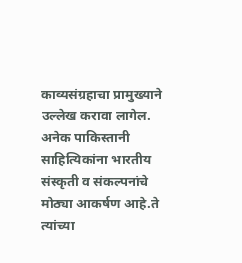काव्यसंग्रहाचा प्रामुख्याने उल्लेख करावा लागेल. अनेक पाकिस्तानी साहित्यिकांना भारतीय संस्कृती व संकल्पनांचे मोठ्या आकर्षण आहे.ते त्यांच्या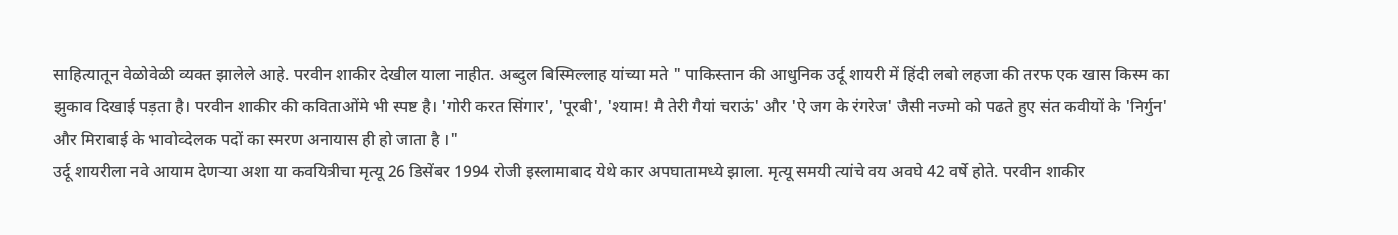साहित्यातून वेळोवेळी व्यक्त झालेले आहे. परवीन शाकीर देखील याला नाहीत. अब्दुल बिस्मिल्लाह यांच्या मते " पाकिस्तान की आधुनिक उर्दू शायरी में हिंदी लबो लहजा की तरफ एक खास किस्म का झुकाव दिखाई पड़ता है। परवीन शाकीर की कविताओंमे भी स्पष्ट है। 'गोरी करत सिंगार', 'पूरबी', 'श्याम! मै तेरी गैयां चराऊं' और 'ऐ जग के रंगरेज' जैसी नज्मो को पढते हुए संत कवीयों के 'निर्गुन' और मिराबाई के भावोव्देलक पदों का स्मरण अनायास ही हो जाता है ।"
उर्दू शायरीला नवे आयाम देणऱ्या अशा या कवयित्रीचा मृत्यू 26 डिसेंबर 1994 रोजी इस्लामाबाद येथे कार अपघातामध्ये झाला. मृत्यू समयी त्यांचे वय अवघे 42 वर्षे होते. परवीन शाकीर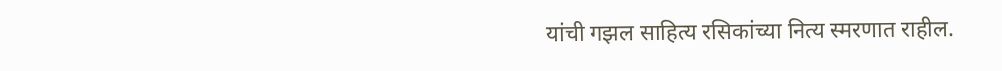यांची गझल साहित्य रसिकांच्या नित्य स्मरणात राहील.